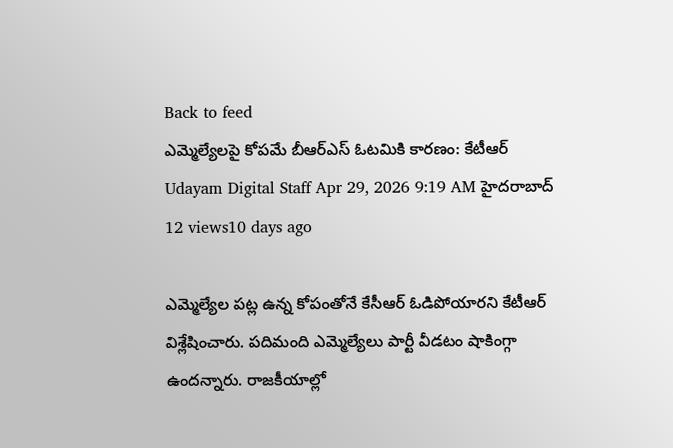Back to feed
ఎమ్మెల్యేలపై కోపమే బీఆర్ఎస్ ఓటమికి కారణం: కేటీఆర్
Udayam Digital Staff Apr 29, 2026 9:19 AM హైదరాబాద్ 12 views10 days ago

ఎమ్మెల్యేల పట్ల ఉన్న కోపంతోనే కేసీఆర్ ఓడిపోయారని కేటీఆర్ విశ్లేషించారు. పదిమంది ఎమ్మెల్యేలు పార్టీ వీడటం షాకింగ్గా ఉందన్నారు. రాజకీయాల్లో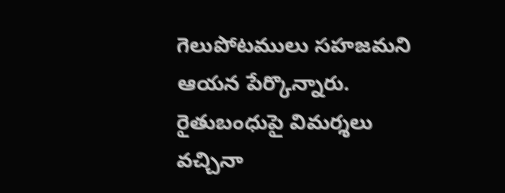గెలుపోటములు సహజమని ఆయన పేర్కొన్నారు.
రైతుబంధుపై విమర్శలు వచ్చినా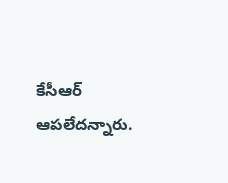కేసీఆర్ ఆపలేదన్నారు.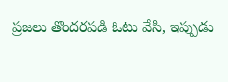ప్రజలు తొందరపడి ఓటు వేసి, ఇప్పుడు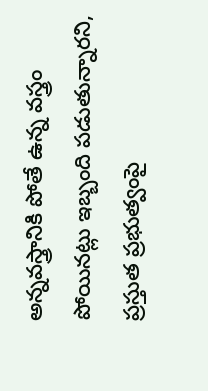అన్నవస్త్రానికి పోతే ఉన్న వస్త్రం పోయినట్లు ఇబ్బంది పడుతున్నారని, ప్రస్తుత ప్రభుత్వంపై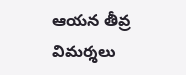ఆయన తీవ్ర విమర్శలు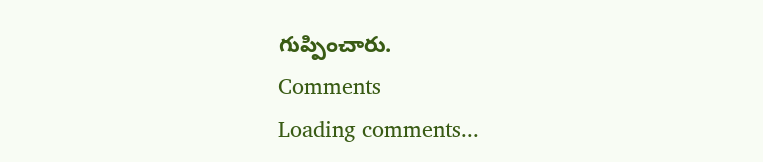గుప్పించారు.
Comments
Loading comments...